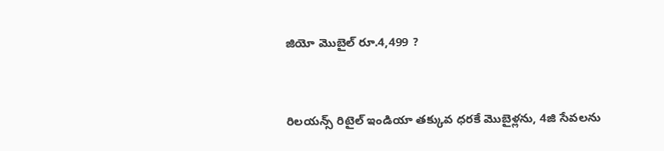జియో మొబైల్ రూ.4,499 ?


రిలయన్స్ రిటైల్ ఇండియా తక్కువ ధరకే మొబైళ్లను, 4జి సేవలను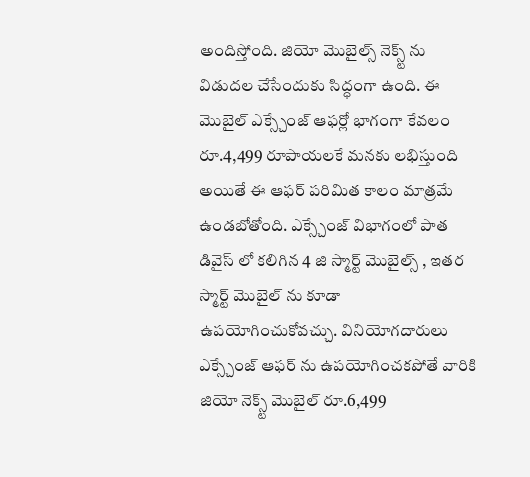అందిస్తోంది. జియో మొబైల్స్ నెక్స్ట్ ను విడుదల చేసేందుకు సిద్ధంగా ఉంది. ఈ మొబైల్ ఎక్స్చేంజ్ ఆఫర్లో భాగంగా కేవలం రూ.4,499 రూపాయలకే మనకు లభిస్తుంది అయితే ఈ ఆఫర్ పరిమిత కాలం మాత్రమే ఉండబోతోంది. ఎక్స్చేంజ్ విభాగంలో పాత డివైస్ లో కలిగిన 4 జి స్మార్ట్ మొబైల్స్ , ఇతర స్మార్ట్ మొబైల్ ను కూడా ఉపయోగించుకోవచ్చు. వినియోగదారులు ఎక్స్చేంజ్ ఆఫర్ ను ఉపయోగించకపోతే వారికి జియో నెక్స్ట్ మొబైల్ రూ.6,499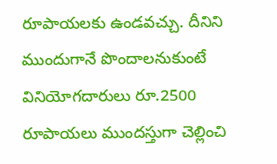రూపాయలకు ఉండవచ్చు. దీనిని ముందుగానే పొందాలనుకుంటే వినియోగదారులు రూ.2500 రూపాయలు ముందస్తుగా చెల్లించి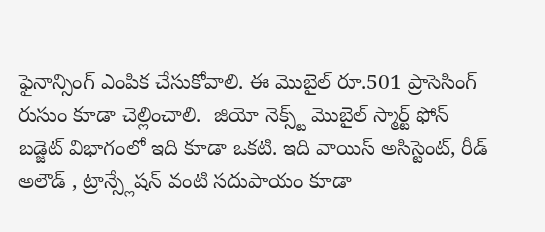ఫైనాన్సింగ్ ఎంపిక చేసుకోవాలి. ఈ మొబైల్ రూ.501 ప్రాసెసింగ్ రుసుం కూడా చెల్లించాలి.  జియో నెక్స్ట్ మొబైల్ స్మార్ట్ ఫోన్ బడ్జెట్ విభాగంలో ఇది కూడా ఒకటి. ఇది వాయిస్ అసిస్టెంట్, రీడ్ అలౌడ్ , ట్రాన్స్లేషన్ వంటి సదుపాయం కూడా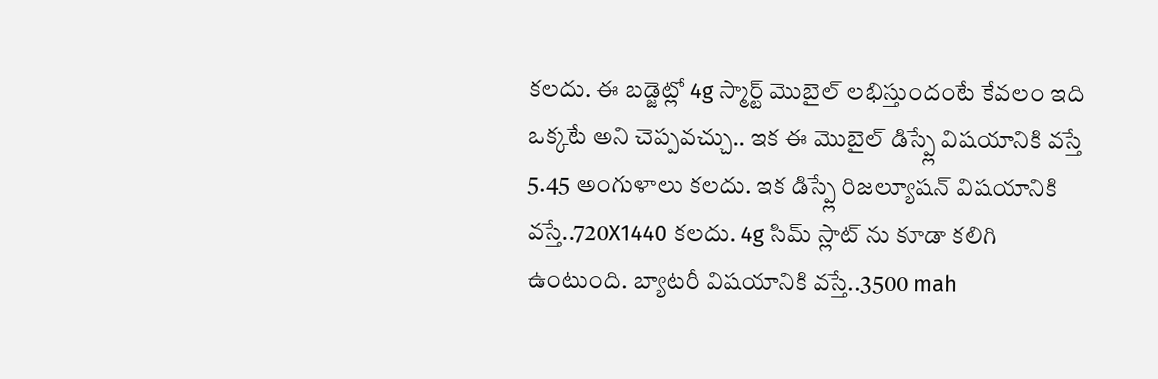కలదు. ఈ బడ్జెట్లో 4g స్మార్ట్ మొబైల్ లభిస్తుందంటే కేవలం ఇది ఒక్కటే అని చెప్పవచ్చు.. ఇక ఈ మొబైల్ డిస్ప్లే విషయానికి వస్తే 5.45 అంగుళాలు కలదు. ఇక డిస్ప్లే రిజల్యూషన్ విషయానికి వస్తే..720X1440 కలదు. 4g సిమ్ స్లాట్ ను కూడా కలిగి ఉంటుంది. బ్యాటరీ విషయానికి వస్తే..3500 mah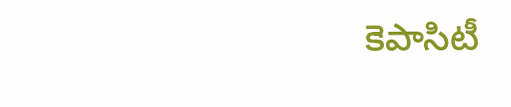కెపాసిటీ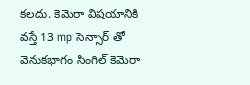కలదు. కెమెరా విషయానికి వస్తే 13 mp సెన్సార్ తో వెనుకభాగం సింగిల్ కెమెరా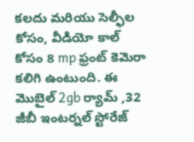కలదు మరియు సెల్ఫీల కోసం, వీడియో కాల్ కోసం 8 mp ఫ్రంట్ కెమెరా కలిగి ఉంటుంది. ఈ మొబైల్ 2gb ర్యామ్ ,32 జీబీ ఇంటర్నల్ స్టోరేజ్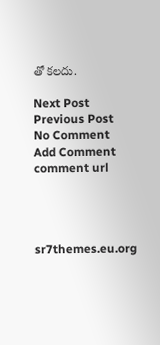తో కలదు.

Next Post Previous Post
No Comment
Add Comment
comment url




sr7themes.eu.org